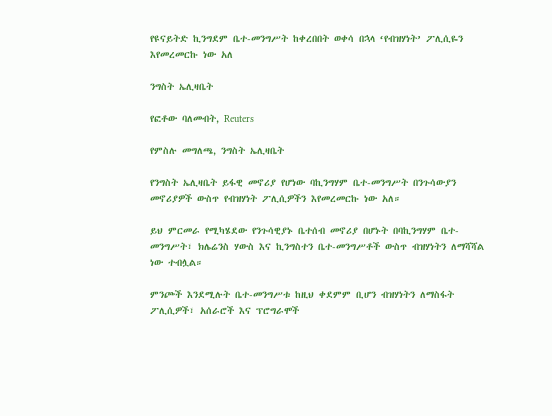የዩናይትድ ኪንግደም ቤተ-መንግሥት ከቀረበበት ወቀሳ በኋላ ‘የብዝሃነት’ ፖሊሲዬን እየመረመርኩ ነው አለ

ንግስት ኤሊዛቤት

የፎቶው ባለመብት, Reuters

የምስሉ መግለጫ, ንግስት ኤሊዛቤት

የንግስት ኤሊዛቤት ይፋዊ መኖሪያ የሆነው ባኪንግሃም ቤተ-መንግሥት በንጉሳውያን መኖሪያዎች ውስጥ የብዝሃነት ፖሊሲዎችን እየመረመርኩ ነው አለ።

ይህ ምርመራ የሚካሄደው የንጉሳዊያኑ ቤተሰብ መኖሪያ በሆኑት በባኪንግሃም ቤተ-መንግሥት፣ ክሌሬንስ ሃውስ እና ኪንግስተን ቤተ-መንግሥቶች ውስጥ ብዝሃነትን ለማሻሻል ነው ተብሏል።

ምንጮች እንደሚሉት ቤተ-መንግሥቱ ከዚህ ቀደምም ቢሆን ብዝሃነትን ለማስፋት ፖሊሲዎች፣ አሰራሮች እና ፕሮግራሞች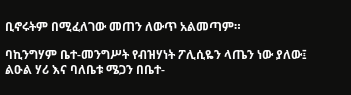ቢኖሩትም በሚፈለገው መጠን ለውጥ አልመጣም።

ባኪንግሃም ቤተ-መንግሥት የብዝሃነት ፖሊሲዬን ላጤን ነው ያለው፤ ልዑል ሃሪ እና ባለቤቱ ሜጋን በቤተ-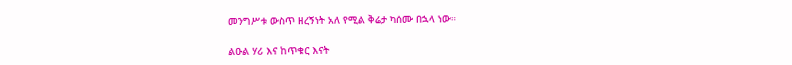መንግሥቱ ውስጥ ዘረኝነት አለ የሚል ቅሬታ ካሰሙ በኋላ ነው።

ልዑል ሃሪ እና ከጥቁር እናት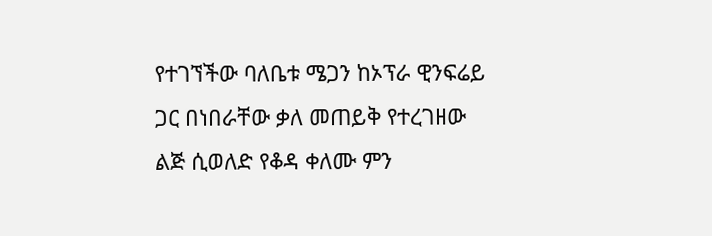የተገኘችው ባለቤቱ ሜጋን ከኦፕራ ዊንፍሬይ ጋር በነበራቸው ቃለ መጠይቅ የተረገዘው ልጅ ሲወለድ የቆዳ ቀለሙ ምን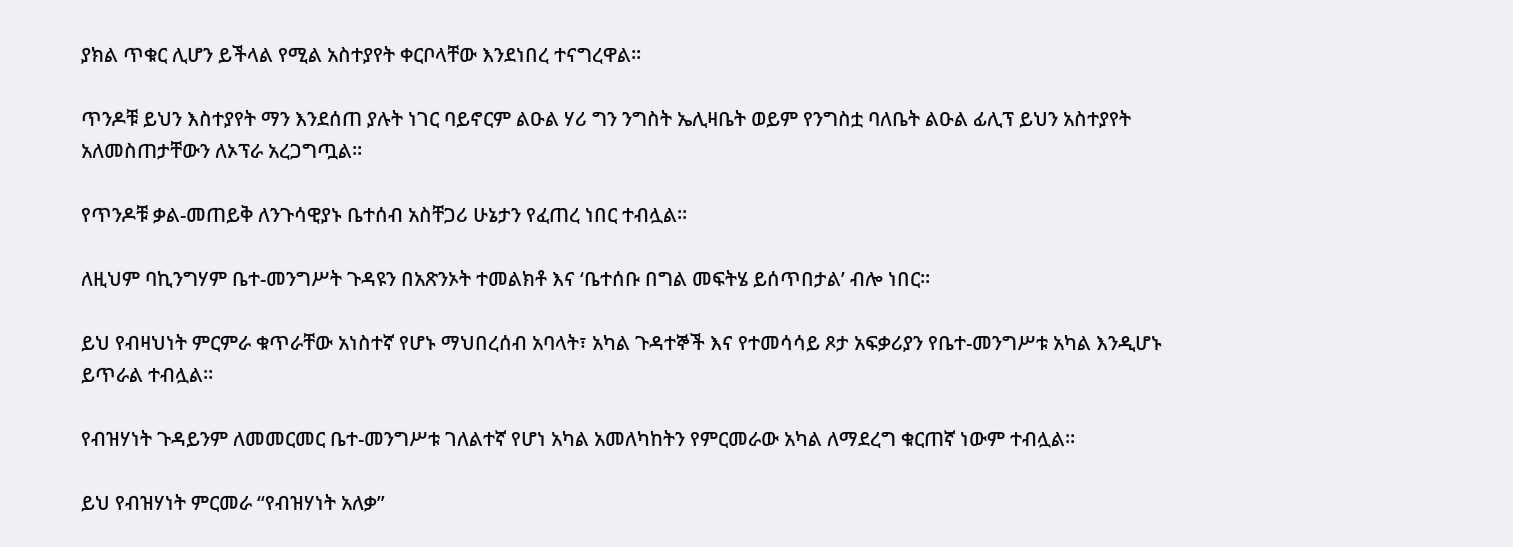ያክል ጥቁር ሊሆን ይችላል የሚል አስተያየት ቀርቦላቸው እንደነበረ ተናግረዋል።

ጥንዶቹ ይህን እስተያየት ማን እንደሰጠ ያሉት ነገር ባይኖርም ልዑል ሃሪ ግን ንግስት ኤሊዛቤት ወይም የንግስቷ ባለቤት ልዑል ፊሊፕ ይህን አስተያየት አለመስጠታቸውን ለኦፕራ አረጋግጧል።

የጥንዶቹ ቃል-መጠይቅ ለንጉሳዊያኑ ቤተሰብ አስቸጋሪ ሁኔታን የፈጠረ ነበር ተብሏል።

ለዚህም ባኪንግሃም ቤተ-መንግሥት ጉዳዩን በአጽንኦት ተመልክቶ እና ‘ቤተሰቡ በግል መፍትሄ ይሰጥበታል’ ብሎ ነበር።

ይህ የብዛህነት ምርምራ ቁጥራቸው አነስተኛ የሆኑ ማህበረሰብ አባላት፣ አካል ጉዳተኞች እና የተመሳሳይ ጾታ አፍቃሪያን የቤተ-መንግሥቱ አካል እንዲሆኑ ይጥራል ተብሏል።

የብዝሃነት ጉዳይንም ለመመርመር ቤተ-መንግሥቱ ገለልተኛ የሆነ አካል አመለካከትን የምርመራው አካል ለማደረግ ቁርጠኛ ነውም ተብሏል።

ይህ የብዝሃነት ምርመራ “የብዝሃነት አለቃ”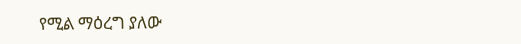የሚል ማዕረግ ያለው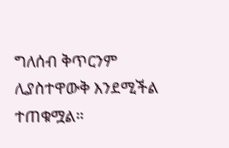ግለሰብ ቅጥርንም ሊያስተዋውቅ እንደሚችል ተጠቁሟል።